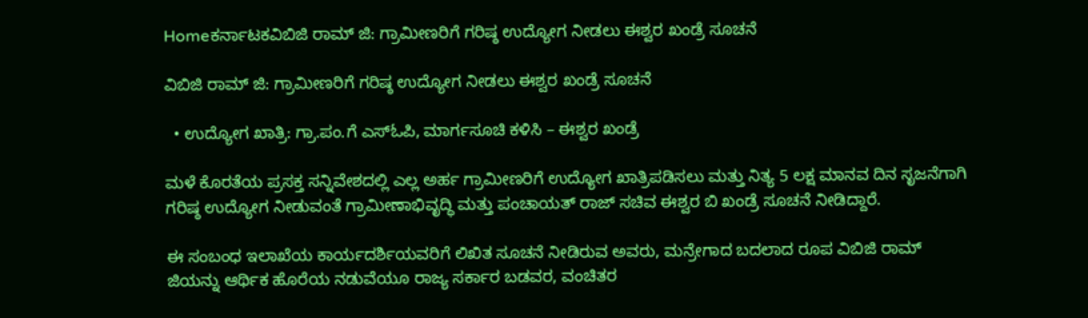Homeಕರ್ನಾಟಕವಿಬಿಜಿ ರಾಮ್ ಜಿ: ಗ್ರಾಮೀಣರಿಗೆ ಗರಿಷ್ಠ ಉದ್ಯೋಗ ನೀಡಲು ಈಶ್ವರ ಖಂಡ್ರೆ ಸೂಚನೆ

ವಿಬಿಜಿ ರಾಮ್ ಜಿ: ಗ್ರಾಮೀಣರಿಗೆ ಗರಿಷ್ಠ ಉದ್ಯೋಗ ನೀಡಲು ಈಶ್ವರ ಖಂಡ್ರೆ ಸೂಚನೆ

  • ಉದ್ಯೋಗ ಖಾತ್ರಿ: ಗ್ರಾ.ಪಂ.ಗೆ ಎಸ್ಓಪಿ, ಮಾರ್ಗಸೂಚಿ ಕಳಿಸಿ – ಈಶ್ವರ ಖಂಡ್ರೆ

ಮಳೆ ಕೊರತೆಯ ಪ್ರಸಕ್ತ ಸನ್ನಿವೇಶದಲ್ಲಿ ಎಲ್ಲ ಅರ್ಹ ಗ್ರಾಮೀಣರಿಗೆ ಉದ್ಯೋಗ ಖಾತ್ರಿಪಡಿಸಲು ಮತ್ತು ನಿತ್ಯ 5 ಲಕ್ಷ ಮಾನವ ದಿನ ಸೃಜನೆಗಾಗಿ ಗರಿಷ್ಠ ಉದ್ಯೋಗ ನೀಡುವಂತೆ ಗ್ರಾಮೀಣಾಭಿವೃದ್ಧಿ ಮತ್ತು ಪಂಚಾಯತ್ ರಾಜ್ ಸಚಿವ ಈಶ್ವರ ಬಿ ಖಂಡ್ರೆ ಸೂಚನೆ ನೀಡಿದ್ದಾರೆ.

ಈ ಸಂಬಂಧ ಇಲಾಖೆಯ ಕಾರ್ಯದರ್ಶಿಯವರಿಗೆ ಲಿಖಿತ ಸೂಚನೆ ನೀಡಿರುವ ಅವರು, ಮನ್ರೇಗಾದ ಬದಲಾದ ರೂಪ ವಿಬಿಜಿ ರಾಮ್ ಜಿಯನ್ನು ಆರ್ಥಿಕ ಹೊರೆಯ ನಡುವೆಯೂ ರಾಜ್ಯ ಸರ್ಕಾರ ಬಡವರ, ವಂಚಿತರ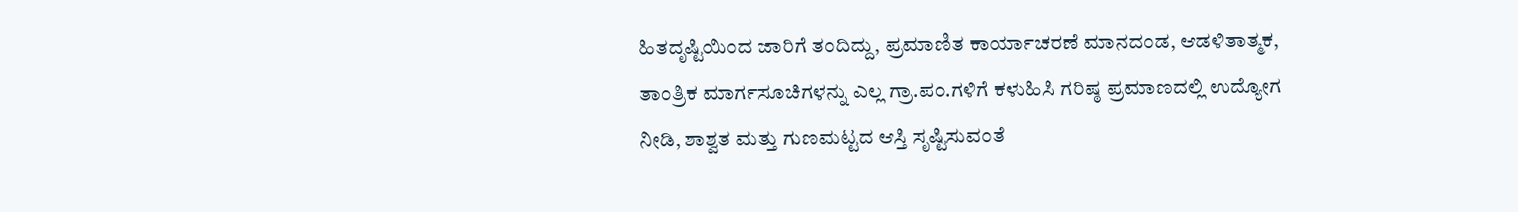ಹಿತದೃಷ್ಟಿಯಿಂದ ಜಾರಿಗೆ ತಂದಿದ್ದು, ಪ್ರಮಾಣಿತ ಕಾರ್ಯಾಚರಣೆ ಮಾನದಂಡ, ಆಡಳಿತಾತ್ಮಕ, ತಾಂತ್ರಿಕ ಮಾರ್ಗಸೂಚಿಗಳನ್ನು ಎಲ್ಲ ಗ್ರಾ.ಪಂ.ಗಳಿಗೆ ಕಳುಹಿಸಿ ಗರಿಷ್ಠ ಪ್ರಮಾಣದಲ್ಲಿ ಉದ್ಯೋಗ ನೀಡಿ, ಶಾಶ್ವತ ಮತ್ತು ಗುಣಮಟ್ಟದ ಆಸ್ತಿ ಸೃಷ್ಟಿಸುವಂತೆ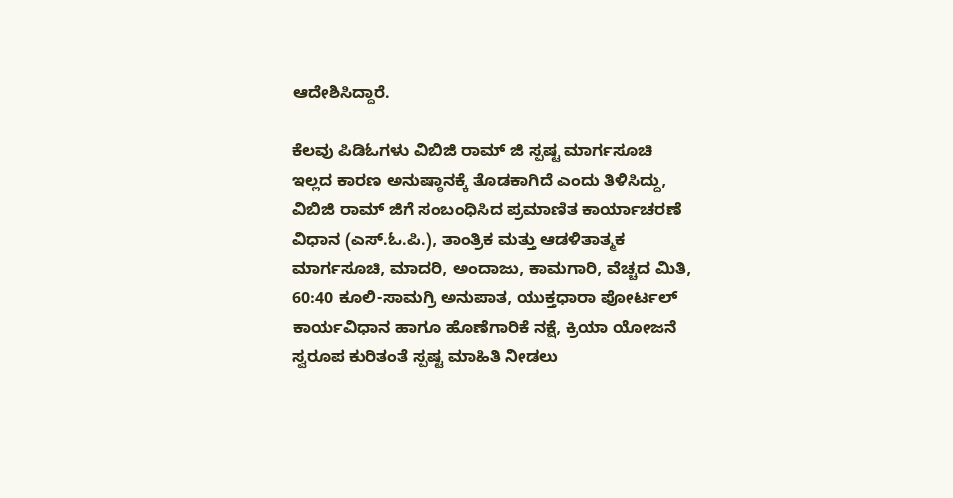ಆದೇಶಿಸಿದ್ದಾರೆ.

ಕೆಲವು ಪಿಡಿಓಗಳು ವಿಬಿಜಿ ರಾಮ್ ಜಿ ಸ್ಪಷ್ಟ ಮಾರ್ಗಸೂಚಿ ಇಲ್ಲದ ಕಾರಣ ಅನುಷ್ಠಾನಕ್ಕೆ ತೊಡಕಾಗಿದೆ ಎಂದು ತಿಳಿಸಿದ್ದು, ವಿಬಿಜಿ ರಾಮ್ ಜಿಗೆ ಸಂಬಂಧಿಸಿದ ಪ್ರಮಾಣಿತ ಕಾರ್ಯಾಚರಣೆ ವಿಧಾನ (ಎಸ್.ಓ.ಪಿ.), ತಾಂತ್ರಿಕ ಮತ್ತು ಆಡಳಿತಾತ್ಮಕ ಮಾರ್ಗಸೂಚಿ, ಮಾದರಿ, ಅಂದಾಜು, ಕಾಮಗಾರಿ, ವೆಚ್ಚದ ಮಿತಿ, 60:40 ಕೂಲಿ-ಸಾಮಗ್ರಿ ಅನುಪಾತ, ಯುಕ್ತಧಾರಾ ಪೋರ್ಟಲ್ ಕಾರ್ಯವಿಧಾನ ಹಾಗೂ ಹೊಣೆಗಾರಿಕೆ ನಕ್ಷೆ, ಕ್ರಿಯಾ ಯೋಜನೆ ಸ್ವರೂಪ ಕುರಿತಂತೆ ಸ್ಪಷ್ಟ ಮಾಹಿತಿ ನೀಡಲು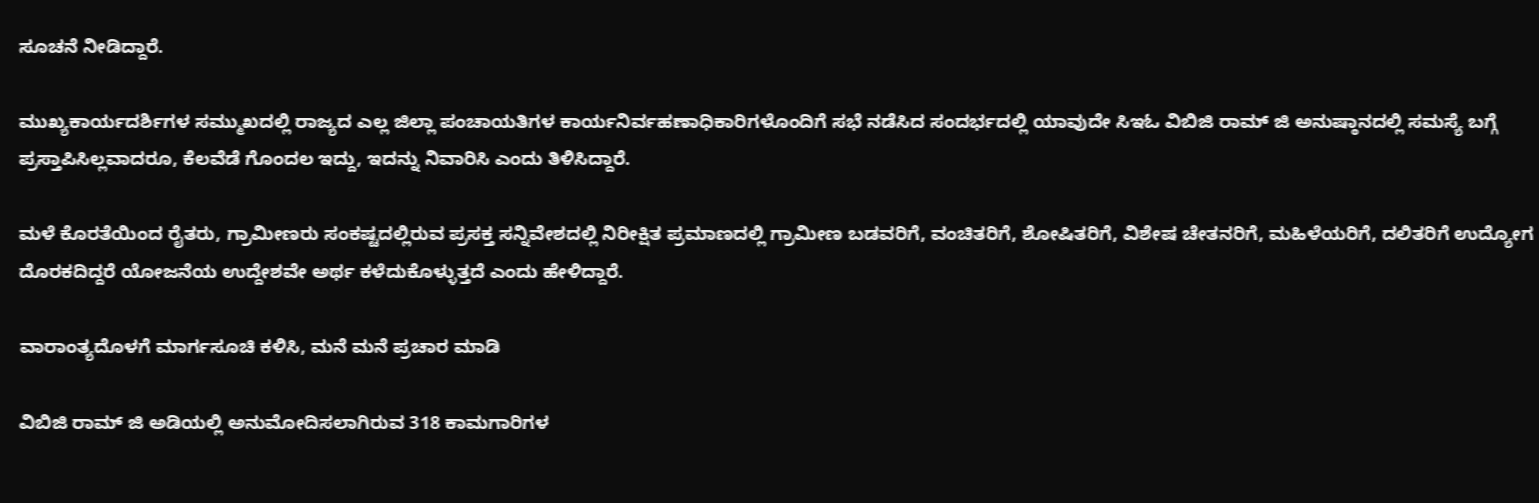ಸೂಚನೆ ನೀಡಿದ್ದಾರೆ.

ಮುಖ್ಯಕಾರ್ಯದರ್ಶಿಗಳ ಸಮ್ಮುಖದಲ್ಲಿ ರಾಜ್ಯದ ಎಲ್ಲ ಜಿಲ್ಲಾ ಪಂಚಾಯತಿಗಳ ಕಾರ್ಯನಿರ್ವಹಣಾಧಿಕಾರಿಗಳೊಂದಿಗೆ ಸಭೆ ನಡೆಸಿದ ಸಂದರ್ಭದಲ್ಲಿ ಯಾವುದೇ ಸಿಇಓ ವಿಬಿಜಿ ರಾಮ್ ಜಿ ಅನುಷ್ಠಾನದಲ್ಲಿ ಸಮಸ್ಯೆ ಬಗ್ಗೆ ಪ್ರಸ್ತಾಪಿಸಿಲ್ಲವಾದರೂ, ಕೆಲವೆಡೆ ಗೊಂದಲ ಇದ್ದು, ಇದನ್ನು ನಿವಾರಿಸಿ ಎಂದು ತಿಳಿಸಿದ್ದಾರೆ.

ಮಳೆ ಕೊರತೆಯಿಂದ ರೈತರು, ಗ್ರಾಮೀಣರು ಸಂಕಷ್ಟದಲ್ಲಿರುವ ಪ್ರಸಕ್ತ ಸನ್ನಿವೇಶದಲ್ಲಿ ನಿರೀಕ್ಷಿತ ಪ್ರಮಾಣದಲ್ಲಿ ಗ್ರಾಮೀಣ ಬಡವರಿಗೆ, ವಂಚಿತರಿಗೆ, ಶೋಷಿತರಿಗೆ, ವಿಶೇಷ ಚೇತನರಿಗೆ, ಮಹಿಳೆಯರಿಗೆ, ದಲಿತರಿಗೆ ಉದ್ಯೋಗ ದೊರಕದಿದ್ದರೆ ಯೋಜನೆಯ ಉದ್ದೇಶವೇ ಅರ್ಥ ಕಳೆದುಕೊಳ್ಳುತ್ತದೆ ಎಂದು ಹೇಳಿದ್ದಾರೆ.

ವಾರಾಂತ್ಯದೊಳಗೆ ಮಾರ್ಗಸೂಚಿ ಕಳಿಸಿ, ಮನೆ ಮನೆ ಪ್ರಚಾರ ಮಾಡಿ

ವಿಬಿಜಿ ರಾಮ್ ಜಿ ಅಡಿಯಲ್ಲಿ ಅನುಮೋದಿಸಲಾಗಿರುವ 318 ಕಾಮಗಾರಿಗಳ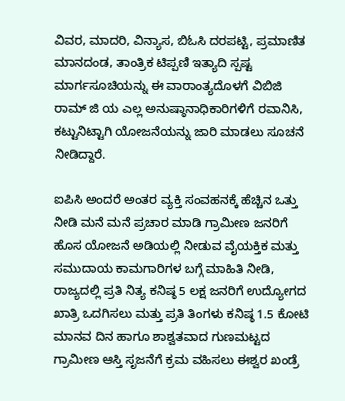ವಿವರ, ಮಾದರಿ, ವಿನ್ಯಾಸ, ಬಿಓಸಿ ದರಪಟ್ಟಿ, ಪ್ರಮಾಣಿತ ಮಾನದಂಡ, ತಾಂತ್ರಿಕ ಟಿಪ್ಪಣಿ ಇತ್ಯಾದಿ ಸ್ಪಷ್ಟ ಮಾರ್ಗಸೂಚಿಯನ್ನು ಈ ವಾರಾಂತ್ಯದೊಳಗೆ ವಿಬಿಜಿ ರಾಮ್ ಜಿ ಯ ಎಲ್ಲ ಅನುಷ್ಠಾನಾಧಿಕಾರಿಗಳಿಗೆ ರವಾನಿಸಿ, ಕಟ್ಟುನಿಟ್ಟಾಗಿ ಯೋಜನೆಯನ್ನು ಜಾರಿ ಮಾಡಲು ಸೂಚನೆ ನೀಡಿದ್ದಾರೆ.

ಐಪಿಸಿ ಅಂದರೆ ಅಂತರ ವ್ಯಕ್ತಿ ಸಂವಹನಕ್ಕೆ ಹೆಚ್ಚಿನ ಒತ್ತು ನೀಡಿ ಮನೆ ಮನೆ ಪ್ರಚಾರ ಮಾಡಿ ಗ್ರಾಮೀಣ ಜನರಿಗೆ ಹೊಸ ಯೋಜನೆ ಅಡಿಯಲ್ಲಿ ನೀಡುವ ವೈಯಕ್ತಿಕ ಮತ್ತು ಸಮುದಾಯ ಕಾಮಗಾರಿಗಳ ಬಗ್ಗೆ ಮಾಹಿತಿ ನೀಡಿ, ರಾಜ್ಯದಲ್ಲಿ ಪ್ರತಿ ನಿತ್ಯ ಕನಿಷ್ಠ 5 ಲಕ್ಷ ಜನರಿಗೆ ಉದ್ಯೋಗದ ಖಾತ್ರಿ ಒದಗಿಸಲು ಮತ್ತು ಪ್ರತಿ ತಿಂಗಳು ಕನಿಷ್ಠ 1.5 ಕೋಟಿ ಮಾನವ ದಿನ ಹಾಗೂ ಶಾಶ್ವತವಾದ ಗುಣಮಟ್ಟದ ಗ್ರಾಮೀಣ ಆಸ್ತಿ ಸೃಜನೆಗೆ ಕ್ರಮ ವಹಿಸಲು ಈಶ್ವರ ಖಂಡ್ರೆ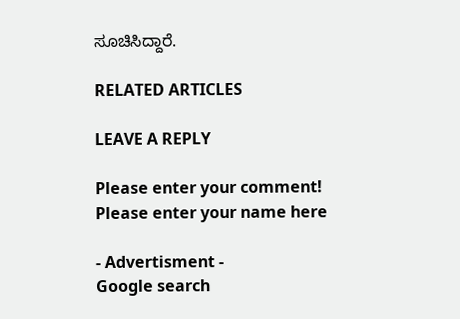ಸೂಚಿಸಿದ್ದಾರೆ.

RELATED ARTICLES

LEAVE A REPLY

Please enter your comment!
Please enter your name here

- Advertisment -
Google search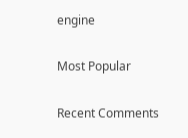engine

Most Popular

Recent Comments